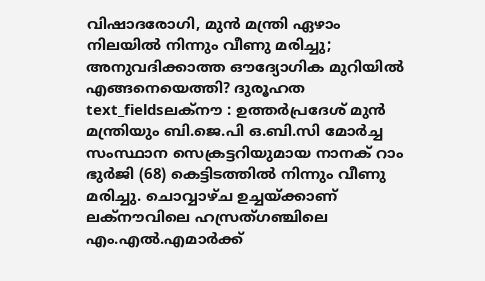വിഷാദരോഗി, മുൻ മന്ത്രി ഏഴാം നിലയിൽ നിന്നും വീണു മരിച്ചു; അനുവദിക്കാത്ത ഔദ്യോഗിക മുറിയിൽ എങ്ങനെയെത്തി? ദുരൂഹത
text_fieldsലക്നൗ : ഉത്തർപ്രദേശ് മുൻ മന്ത്രിയും ബി.ജെ.പി ഒ.ബി.സി മോർച്ച സംസ്ഥാന സെക്രട്ടറിയുമായ നാനക് റാം ഭുർജി (68) കെട്ടിടത്തിൽ നിന്നും വീണു മരിച്ചു. ചൊവ്വാഴ്ച ഉച്ചയ്ക്കാണ് ലക്നൗവിലെ ഹസ്രത്ഗഞ്ചിലെ എം.എൽ.എമാർക്ക്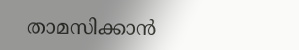താമസിക്കാൻ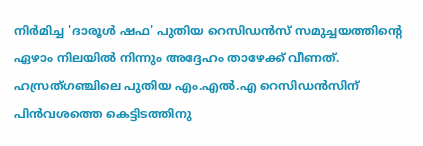നിർമിച്ച 'ദാരൂൾ ഷഫ' പുതിയ റെസിഡൻസ് സമുച്ചയത്തിന്റെ ഏഴാം നിലയിൽ നിന്നും അദ്ദേഹം താഴേക്ക് വീണത്.
ഹസ്രത്ഗഞ്ചിലെ പുതിയ എം.എൽ.എ റെസിഡൻസിന് പിൻവശത്തെ കെട്ടിടത്തിനു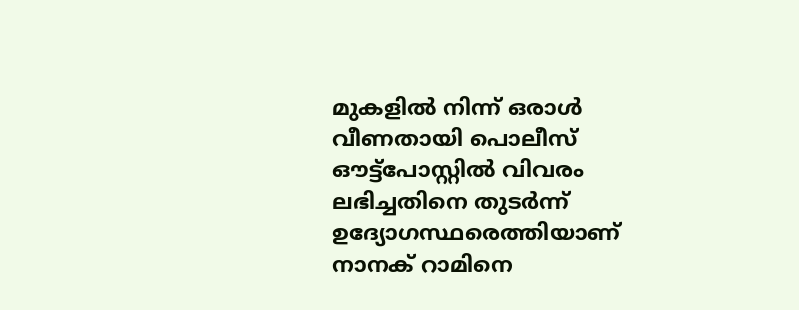മുകളിൽ നിന്ന് ഒരാൾ വീണതായി പൊലീസ് ഔട്ട്പോസ്റ്റിൽ വിവരം ലഭിച്ചതിനെ തുടർന്ന് ഉദ്യോഗസ്ഥരെത്തിയാണ് നാനക് റാമിനെ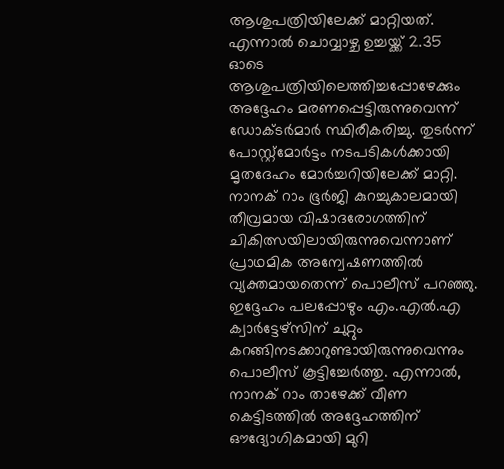ആശുപത്രിയിലേക്ക് മാറ്റിയത്. എന്നാൽ ചൊവ്വാഴ്ച ഉച്ചയ്ക്ക് 2.35 ഓടെ ആശുപത്രിയിലെത്തിച്ചപ്പോഴേക്കും അദ്ദേഹം മരണപ്പെട്ടിരുന്നുവെന്ന് ഡോക്ടർമാർ സ്ഥിരീകരിച്ചു. തുടർന്ന് പോസ്റ്റ്മോർട്ടം നടപടികൾക്കായി മൃതദേഹം മോർച്ചറിയിലേക്ക് മാറ്റി.
നാനക് റാം ഭൂർജി കുറച്ചുകാലമായി തീവ്രമായ വിഷാദരോഗത്തിന് ചികിത്സയിലായിരുന്നുവെന്നാണ് പ്രാഥമിക അന്വേഷണത്തിൽ വ്യക്തമായതെന്ന് പൊലീസ് പറഞ്ഞു. ഇദ്ദേഹം പലപ്പോഴും എം.എൽ.എ ക്വാർട്ടേഴ്സിന് ചുറ്റും കറങ്ങിനടക്കാറുണ്ടായിരുന്നുവെന്നും പൊലീസ് കൂട്ടിച്ചേർത്തു. എന്നാൽ, നാനക് റാം താഴേക്ക് വീണ കെട്ടിടത്തിൽ അദ്ദേഹത്തിന് ഔദ്യോഗികമായി മുറി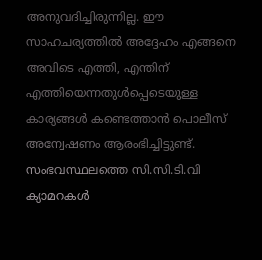അനുവദിച്ചിരുന്നില്ല. ഈ സാഹചര്യത്തിൽ അദ്ദേഹം എങ്ങനെ അവിടെ എത്തി, എന്തിന് എത്തിയെന്നതുൾപ്പെടെയുള്ള കാര്യങ്ങൾ കണ്ടെത്താൻ പൊലീസ് അന്വേഷണം ആരംഭിച്ചിട്ടുണ്ട്. സംഭവസ്ഥലത്തെ സി.സി.ടി.വി ക്യാമറകൾ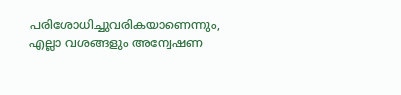പരിശോധിച്ചുവരികയാണെന്നും, എല്ലാ വശങ്ങളും അന്വേഷണ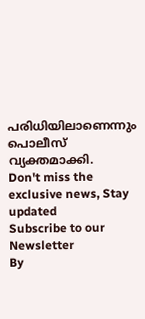പരിധിയിലാണെന്നും പൊലീസ് വ്യക്തമാക്കി.
Don't miss the exclusive news, Stay updated
Subscribe to our Newsletter
By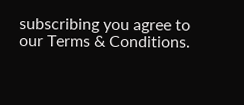subscribing you agree to our Terms & Conditions.